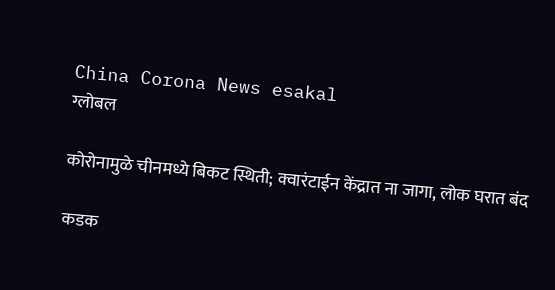China Corona News esakal
ग्लोबल

कोरोनामुळे चीनमध्ये बिकट स्थिती; क्वारंटाईन केंद्रात ना जागा, लोक घरात बंद

कडक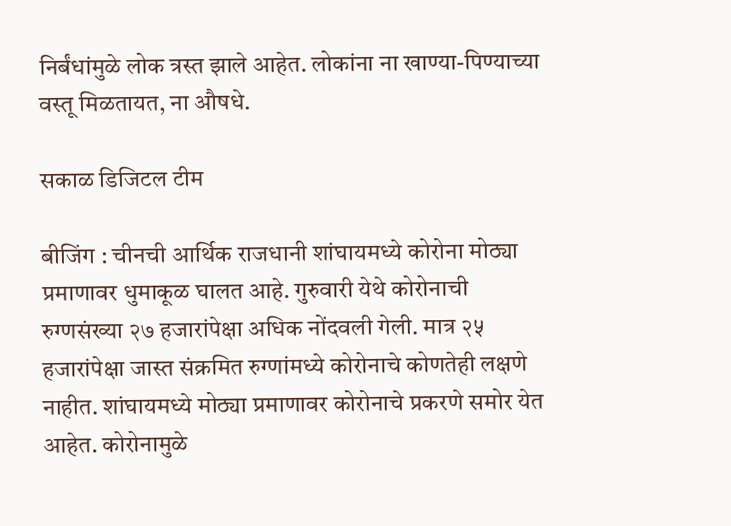निर्बंधांमुळे लोक त्रस्त झाले आहेत. लोकांना ना खाण्या-पिण्याच्या वस्तू मिळतायत, ना औषधे.

सकाळ डिजिटल टीम

बीजिंग : चीनची आर्थिक राजधानी शांघायमध्ये कोरोना मोठ्या प्रमाणावर धुमाकूळ घालत आहे. गुरुवारी येथे कोरोनाची रुग्णसंख्या २७ हजारांपेक्षा अधिक नोंदवली गेली. मात्र २५ हजारांपेक्षा जास्त संक्रमित रुग्णांमध्ये कोरोनाचे कोणतेही लक्षणे नाहीत. शांघायमध्ये मोठ्या प्रमाणावर कोरोनाचे प्रकरणे समोर येत आहेत. कोरोनामुळे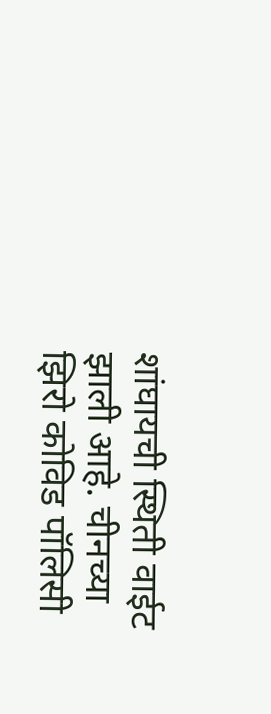शांघायची स्थिती वाईट झाली आहे. चीनच्या झिरो कोविड पॉलिसी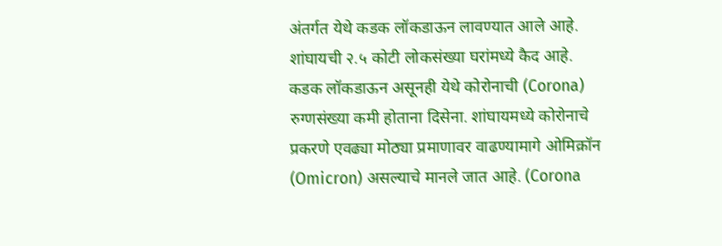अंतर्गत येथे कडक लॉकडाऊन लावण्यात आले आहे. शांघायची २.५ कोटी लोकसंख्या घरांमध्ये कैद आहे. कडक लॉकडाऊन असूनही येथे कोरोनाची (Corona) रुग्णसंख्या कमी होताना दिसेना. शांघायमध्ये कोरोनाचे प्रकरणे एवढ्या मोठ्या प्रमाणावर वाढण्यामागे ओमिक्रॉन (Omicron) असल्याचे मानले जात आहे. (Corona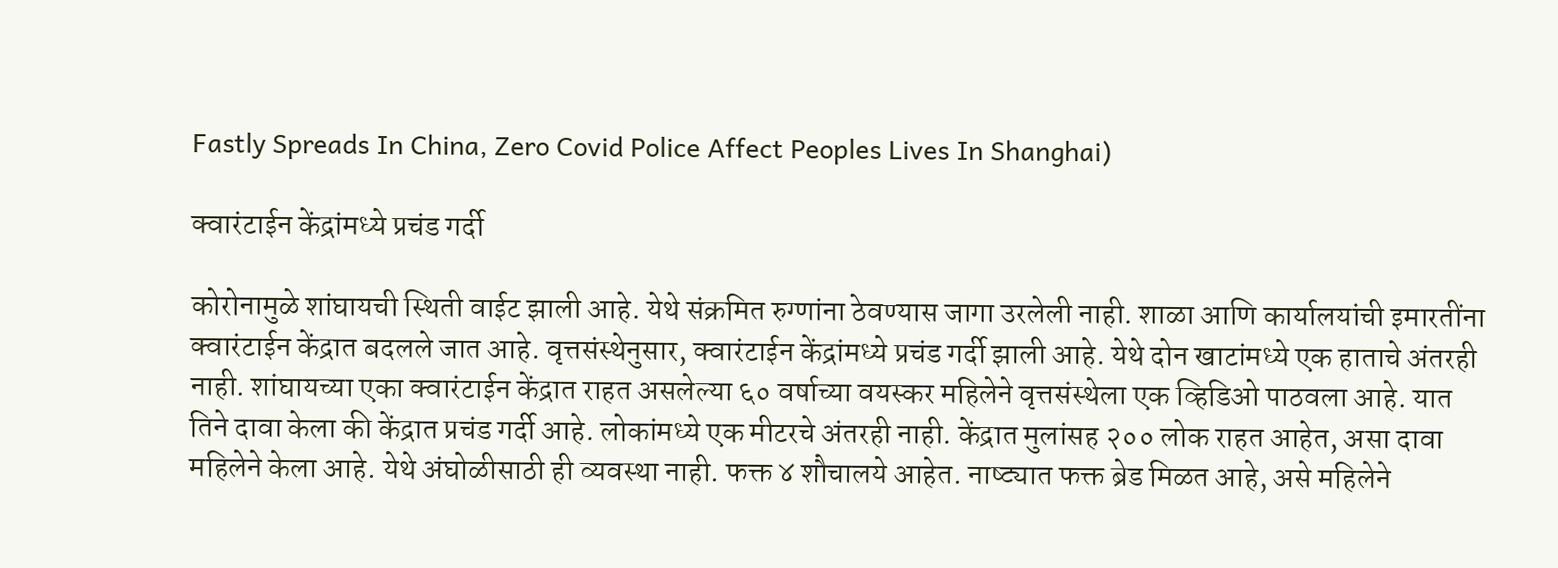Fastly Spreads In China, Zero Covid Police Affect Peoples Lives In Shanghai)

क्वारंटाईन केंद्रांमध्ये प्रचंड गर्दी

कोरोनामुळे शांघायची स्थिती वाईट झाली आहे. येथे संक्रमित रुग्णांना ठेवण्यास जागा उरलेली नाही. शाळा आणि कार्यालयांची इमारतींना क्वारंटाईन केंद्रात बदलले जात आहे. वृत्तसंस्थेनुसार, क्वारंटाईन केंद्रांमध्ये प्रचंड गर्दी झाली आहे. येथे दोन खाटांमध्ये एक हाताचे अंतरही नाही. शांघायच्या एका क्वारंटाईन केंद्रात राहत असलेल्या ६० वर्षाच्या वयस्कर महिलेने वृत्तसंस्थेला एक व्हिडिओ पाठवला आहे. यात तिने दावा केला की केंद्रात प्रचंड गर्दी आहे. लोकांमध्ये एक मीटरचे अंतरही नाही. केंद्रात मुलांसह २०० लोक राहत आहेत, असा दावा महिलेने केला आहे. येथे अंघोळीसाठी ही व्यवस्था नाही. फक्त ४ शौचालये आहेत. नाष्ट्यात फक्त ब्रेड मिळत आहे, असे महिलेने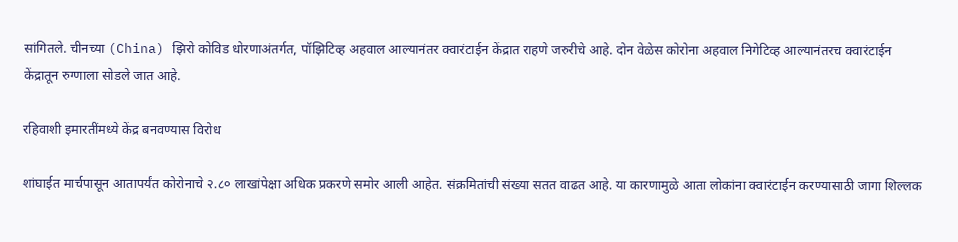सांगितले. चीनच्या (China) झिरो कोविड धोरणाअंतर्गत, पॉझिटिव्ह अहवाल आल्यानंतर क्वारंटाईन केंद्रात राहणे जरुरीचे आहे. दोन वेळेस कोरोना अहवाल निगेटिव्ह आल्यानंतरच क्वारंटाईन केंद्रातून रुग्णाला सोडले जात आहे.

रहिवाशी इमारतींमध्ये केंद्र बनवण्यास विरोध

शांघाईत मार्चपासून आतापर्यंत कोरोनाचे २.८० लाखांपेक्षा अधिक प्रकरणे समोर आली आहेत. संक्रमितांची संख्या सतत वाढत आहे. या कारणामुळे आता लोकांना क्वारंटाईन करण्यासाठी जागा शिल्लक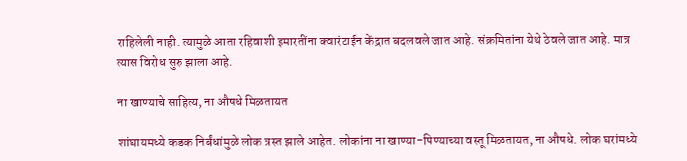राहिलेली नाही. त्यामुळे आता रहिवाशी इमारतींना क्वारंटाईन केंद्रात बदलवले जात आहे. संक्रमितांना येथे ठेवले जात आहे. मात्र त्यास विरोध सुरु झाला आहे.

ना खाण्याचे साहित्य, ना औषधे मिळतायत

शांघायमध्ये कडक निर्बंधांमुळे लोक त्रस्त झाले आहेत. लोकांना ना खाण्या-पिण्याच्या वस्तू मिळतायत, ना औषधे. लोक घरांमध्ये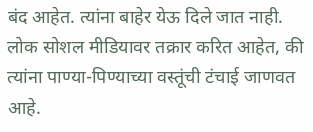बंद आहेत. त्यांना बाहेर येऊ दिले जात नाही. लोक सोशल मीडियावर तक्रार करित आहेत, की त्यांना पाण्या-पिण्याच्या वस्तूंची टंचाई जाणवत आहे.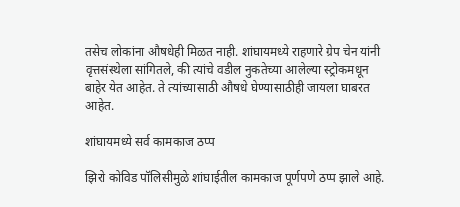तसेच लोकांना औषधेही मिळत नाही. शांघायमध्ये राहणारे ग्रेप चेन यांनी वृत्तसंस्थेला सांगितले, की त्यांचे वडील नुकतेच्या आलेल्या स्ट्रोकमधून बाहेर येत आहेत. ते त्यांच्यासाठी औषधे घेण्यासाठीही जायला घाबरत आहेत.

शांघायमध्ये सर्व कामकाज ठप्प

झिरो कोविड पॉलिसीमुळे शांघाईतील कामकाज पूर्णपणे ठप्प झाले आहे.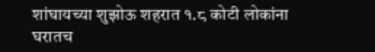शांघायच्या शुझोऊ शहरात १.८ कोटी लोकांना घरातच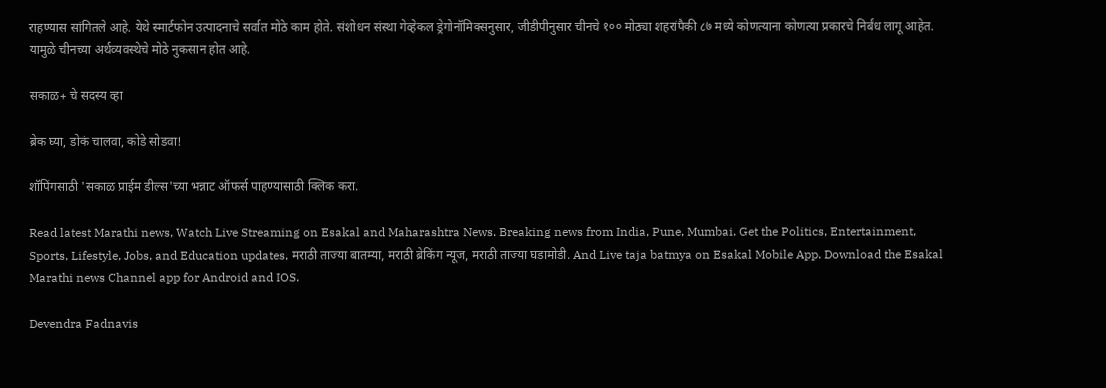राहण्यास सांगितले आहे. येथे स्मार्टफोन उत्पादनाचे सर्वात मोठे काम होते. संशोधन संस्था गेव्हेकल ड्रेगोनॉमिक्सनुसार, जीडीपीनुसार चीनचे १०० मोठ्या शहरांपैकी ८७ मध्ये कोणत्याना कोणत्या प्रकारचे निर्बंध लागू आहेत. यामुळे चीनच्या अर्थव्यवस्थेचे मोठे नुकसान होत आहे.

सकाळ+ चे सदस्य व्हा

ब्रेक घ्या, डोकं चालवा, कोडे सोडवा!

शॉपिंगसाठी 'सकाळ प्राईम डील्स'च्या भन्नाट ऑफर्स पाहण्यासाठी क्लिक करा.

Read latest Marathi news, Watch Live Streaming on Esakal and Maharashtra News. Breaking news from India, Pune, Mumbai. Get the Politics, Entertainment, Sports, Lifestyle, Jobs, and Education updates, मराठी ताज्या बातम्या, मराठी ब्रेकिंग न्यूज, मराठी ताज्या घडामोडी. And Live taja batmya on Esakal Mobile App. Download the Esakal Marathi news Channel app for Android and IOS.

Devendra Fadnavis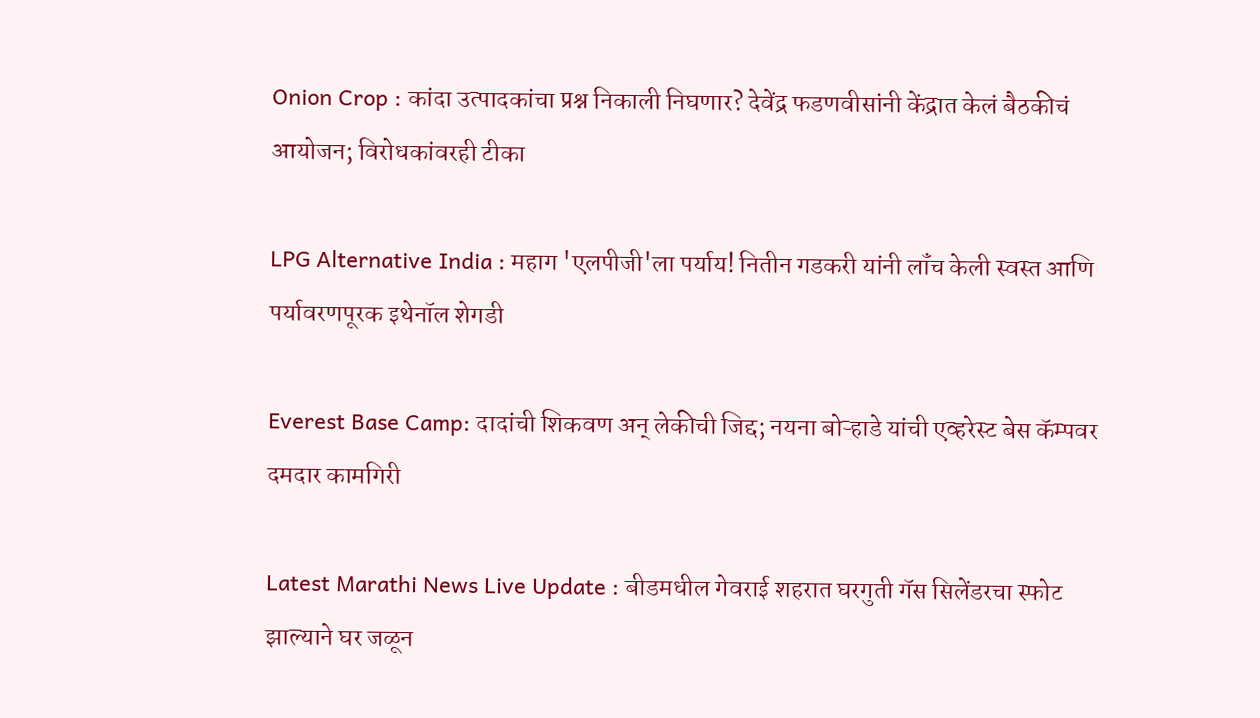Onion Crop : कांदा उत्पादकांचा प्रश्न निकाली निघणार? देवेंद्र फडणवीसांनी केंद्रात केलं बैठकीचं आयोजन; विरोधकांवरही टीका

LPG Alternative India : महाग 'एलपीजी'ला पर्याय! नितीन गडकरी यांनी लॉंच केली स्वस्त आणि पर्यावरणपूरक इथेनॉल शेगडी

Everest Base Camp: दादांची शिकवण अन् लेकीची जिद्द; नयना बोऱ्हाडे यांची एव्हरेस्ट बेस कॅम्पवर दमदार कामगिरी

Latest Marathi News Live Update : बीडमधील गेवराई शहरात घरगुती गॅस सिलेंडरचा स्फोट झाल्याने घर जळून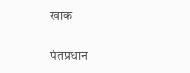खाक

पंतप्रधान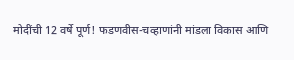मोदींची 12 वर्षे पूर्ण! फडणवीस-चव्हाणांनी मांडला विकास आणि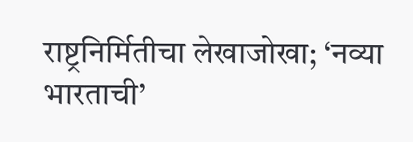राष्ट्रनिर्मितीचा लेखाजोखा; ‘नव्या भारताची’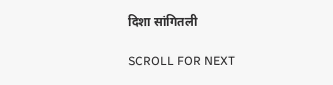दिशा सांगितली

SCROLL FOR NEXT